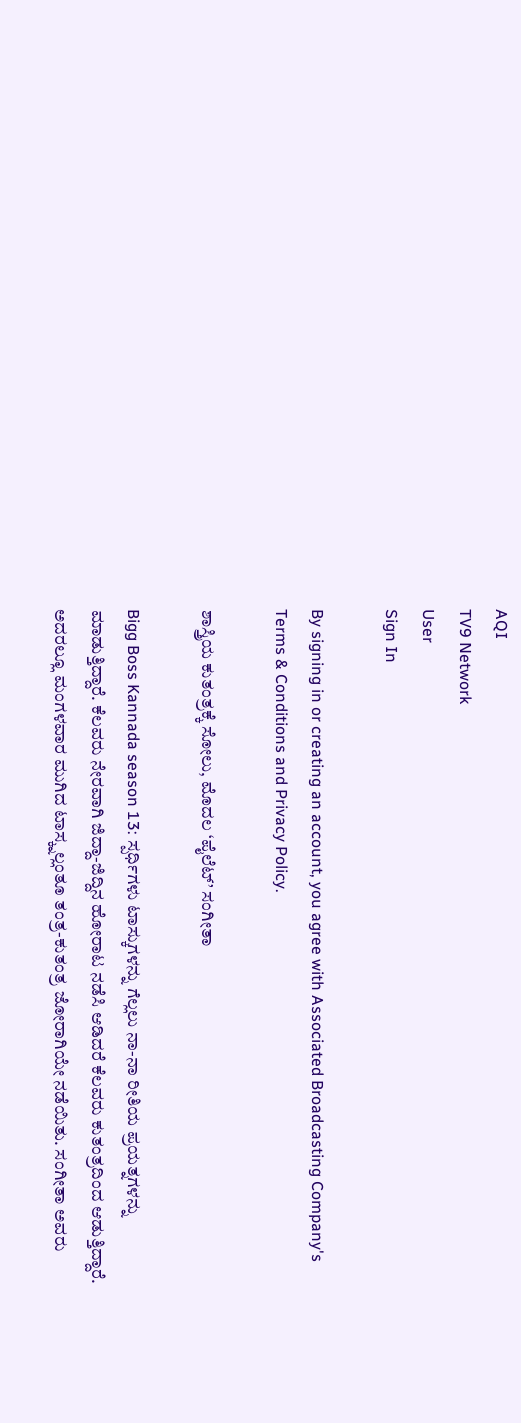AQI
TV9 Network
User
Sign In

By signing in or creating an account, you agree with Associated Broadcasting Company's Terms & Conditions and Privacy Policy.

ಶಾಸ್ತ್ರಿಯ ಕುತಂತ್ರಕ್ಕೆ ಸೋಲು, ಮೊದಲ ‘ಪೈಲೆಟ್’ ಸಂಗೀತಾ

Bigg Boss Kannada season 13: ಸ್ಪರ್ಧಿಗಳು ಟಾಸ್ಕುಗಳನ್ನು ಗೆಲ್ಲಲು ನಾ-ನಾ ರೀತಿಯ ಪ್ರಯತ್ನಗಳನ್ನು ಮಾಡುತ್ತಿದ್ದಾರೆ. ಕೆಲವರು ನೇರವಾಗಿ ಜಿದ್ದಾ-ಜಿದ್ದಿನ ಹೋರಾಟ ನಡೆಸಿ ಆಡಿದರೆ ಕೆಲವರು ಕುತಂತ್ರದಿಂದ ಆಡುತ್ತಿದ್ದಾರೆ. ಅದರಲ್ಲೂ ಮಂಗಳವಾರ ಮುಗಿದ ಟಾಸ್ಕ್ನಲ್ಲಂತೂ ತಂತ್ರ-ಕುತಂತ್ರ ಜೋರಾಗಿಯೇ ನಡೆಯಿತು. ಸಂಗೀತಾ ಅವರು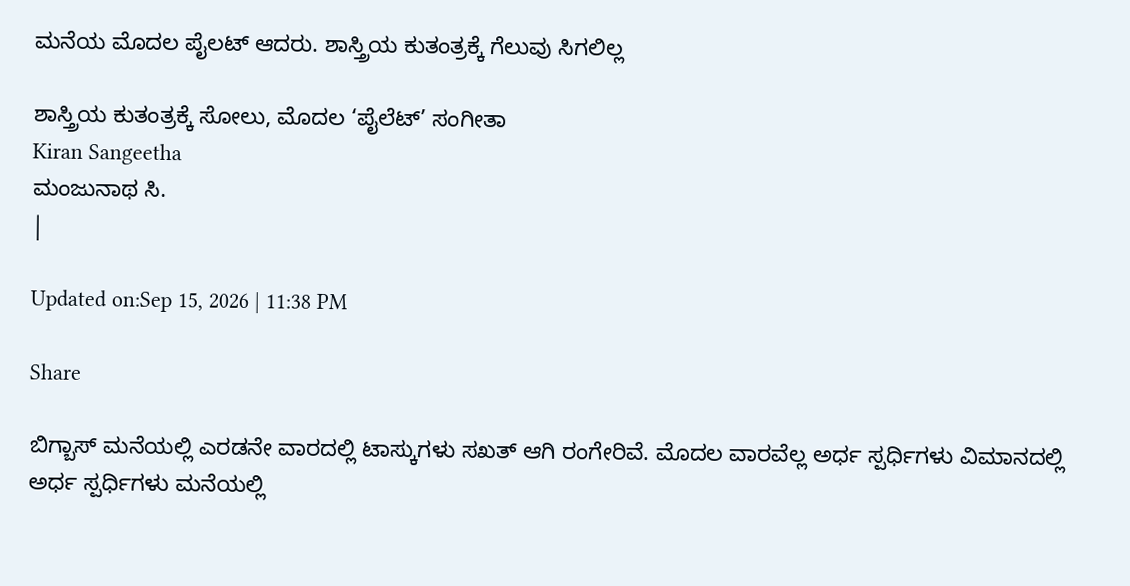ಮನೆಯ ಮೊದಲ ಪೈಲಟ್ ಆದರು. ಶಾಸ್ತ್ರಿಯ ಕುತಂತ್ರಕ್ಕೆ ಗೆಲುವು ಸಿಗಲಿಲ್ಲ

ಶಾಸ್ತ್ರಿಯ ಕುತಂತ್ರಕ್ಕೆ ಸೋಲು, ಮೊದಲ ‘ಪೈಲೆಟ್’ ಸಂಗೀತಾ
Kiran Sangeetha
ಮಂಜುನಾಥ ಸಿ.
|

Updated on:Sep 15, 2026 | 11:38 PM

Share

ಬಿಗ್ಬಾಸ್ ಮನೆಯಲ್ಲಿ ಎರಡನೇ ವಾರದಲ್ಲಿ ಟಾಸ್ಕುಗಳು ಸಖತ್ ಆಗಿ ರಂಗೇರಿವೆ. ಮೊದಲ ವಾರವೆಲ್ಲ ಅರ್ಧ ಸ್ಪರ್ಧಿಗಳು ವಿಮಾನದಲ್ಲಿ ಅರ್ಧ ಸ್ಪರ್ಧಿಗಳು ಮನೆಯಲ್ಲಿ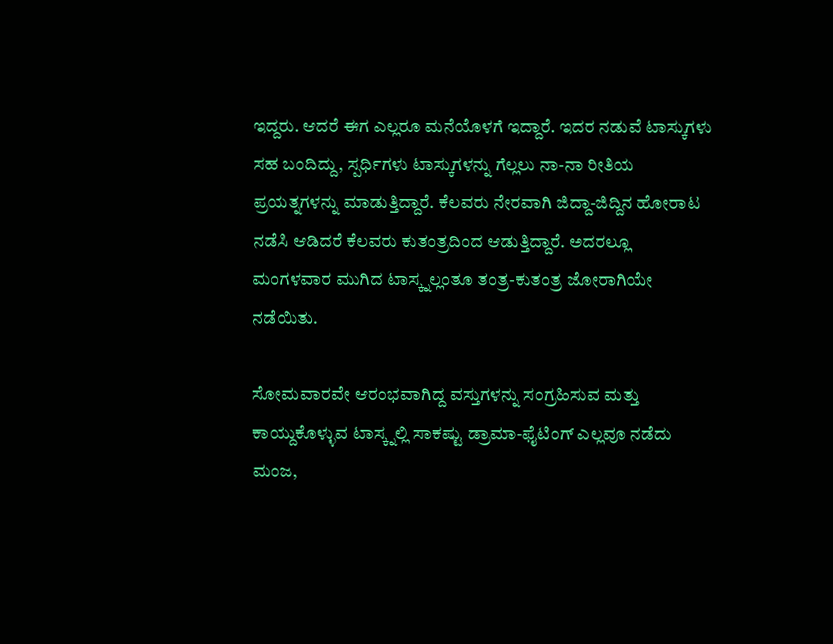ಇದ್ದರು. ಆದರೆ ಈಗ ಎಲ್ಲರೂ ಮನೆಯೊಳಗೆ ಇದ್ದಾರೆ. ಇದರ ನಡುವೆ ಟಾಸ್ಕುಗಳು ಸಹ ಬಂದಿದ್ದು, ಸ್ಪರ್ಧಿಗಳು ಟಾಸ್ಕುಗಳನ್ನು ಗೆಲ್ಲಲು ನಾ-ನಾ ರೀತಿಯ ಪ್ರಯತ್ನಗಳನ್ನು ಮಾಡುತ್ತಿದ್ದಾರೆ. ಕೆಲವರು ನೇರವಾಗಿ ಜಿದ್ದಾ-ಜಿದ್ದಿನ ಹೋರಾಟ ನಡೆಸಿ ಆಡಿದರೆ ಕೆಲವರು ಕುತಂತ್ರದಿಂದ ಆಡುತ್ತಿದ್ದಾರೆ. ಅದರಲ್ಲೂ ಮಂಗಳವಾರ ಮುಗಿದ ಟಾಸ್ಕ್ನಲ್ಲಂತೂ ತಂತ್ರ-ಕುತಂತ್ರ ಜೋರಾಗಿಯೇ ನಡೆಯಿತು.

ಸೋಮವಾರವೇ ಆರಂಭವಾಗಿದ್ದ ವಸ್ತುಗಳನ್ನು ಸಂಗ್ರಹಿಸುವ ಮತ್ತು ಕಾಯ್ದುಕೊಳ್ಳುವ ಟಾಸ್ಕ್ನಲ್ಲಿ ಸಾಕಷ್ಟು ಡ್ರಾಮಾ-ಫೈಟಿಂಗ್ ಎಲ್ಲವೂ ನಡೆದು ಮಂಜ,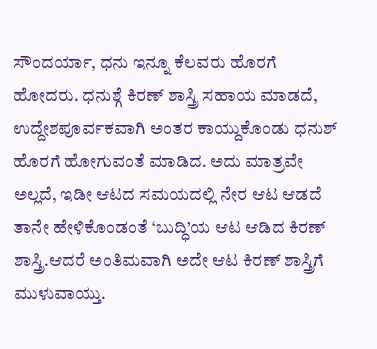ಸೌಂದರ್ಯಾ, ಧನು ಇನ್ನೂ ಕೆಲವರು ಹೊರಗೆ ಹೋದರು. ಧನುಶ್ಗೆ ಕಿರಣ್ ಶಾಸ್ತ್ರಿ ಸಹಾಯ ಮಾಡದೆ, ಉದ್ದೇಶಪೂರ್ವಕವಾಗಿ ಅಂತರ ಕಾಯ್ದುಕೊಂಡು ಧನುಶ್ ಹೊರಗೆ ಹೋಗುವಂತೆ ಮಾಡಿದ. ಅದು ಮಾತ್ರವೇ ಅಲ್ಲದೆ, ಇಡೀ ಆಟದ ಸಮಯದಲ್ಲಿ ನೇರ ಆಟ ಆಡದೆ ತಾನೇ ಹೇಳಿಕೊಂಡಂತೆ ‘ಬುದ್ಧಿ’ಯ ಆಟ ಆಡಿದ ಕಿರಣ್ ಶಾಸ್ತ್ರಿ.ಆದರೆ ಅಂತಿಮವಾಗಿ ಅದೇ ಆಟ ಕಿರಣ್ ಶಾಸ್ತ್ರಿಗೆ ಮುಳುವಾಯ್ತು.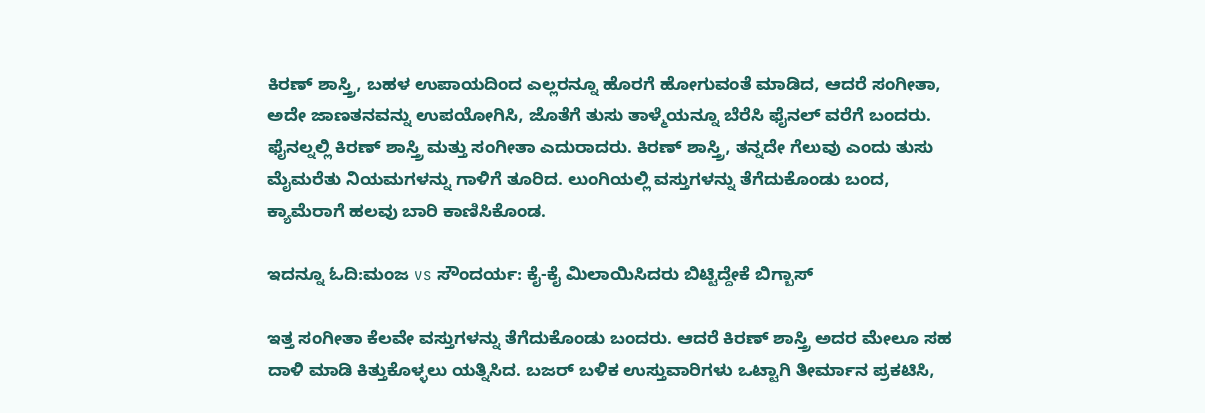ಕಿರಣ್ ಶಾಸ್ತ್ರಿ, ಬಹಳ ಉಪಾಯದಿಂದ ಎಲ್ಲರನ್ನೂ ಹೊರಗೆ ಹೋಗುವಂತೆ ಮಾಡಿದ, ಆದರೆ ಸಂಗೀತಾ, ಅದೇ ಜಾಣತನವನ್ನು ಉಪಯೋಗಿಸಿ, ಜೊತೆಗೆ ತುಸು ತಾಳ್ಮೆಯನ್ನೂ ಬೆರೆಸಿ ಫೈನಲ್ ವರೆಗೆ ಬಂದರು. ಫೈನಲ್ನಲ್ಲಿ ಕಿರಣ್ ಶಾಸ್ತ್ರಿ ಮತ್ತು ಸಂಗೀತಾ ಎದುರಾದರು. ಕಿರಣ್ ಶಾಸ್ತ್ರಿ, ತನ್ನದೇ ಗೆಲುವು ಎಂದು ತುಸು ಮೈಮರೆತು ನಿಯಮಗಳನ್ನು ಗಾಳಿಗೆ ತೂರಿದ. ಲುಂಗಿಯಲ್ಲಿ ವಸ್ತುಗಳನ್ನು ತೆಗೆದುಕೊಂಡು ಬಂದ, ಕ್ಯಾಮೆರಾಗೆ ಹಲವು ಬಾರಿ ಕಾಣಿಸಿಕೊಂಡ.

ಇದನ್ನೂ ಓದಿ:ಮಂಜ vs ಸೌಂದರ್ಯ: ಕೈ-ಕೈ ಮಿಲಾಯಿಸಿದರು ಬಿಟ್ಟಿದ್ದೇಕೆ ಬಿಗ್ಬಾಸ್

ಇತ್ತ ಸಂಗೀತಾ ಕೆಲವೇ ವಸ್ತುಗಳನ್ನು ತೆಗೆದುಕೊಂಡು ಬಂದರು. ಆದರೆ ಕಿರಣ್ ಶಾಸ್ತ್ರಿ ಅದರ ಮೇಲೂ ಸಹ ದಾಳಿ ಮಾಡಿ ಕಿತ್ತುಕೊಳ್ಳಲು ಯತ್ನಿಸಿದ. ಬಜರ್ ಬಳಿಕ ಉಸ್ತುವಾರಿಗಳು ಒಟ್ಟಾಗಿ ತೀರ್ಮಾನ ಪ್ರಕಟಿಸಿ,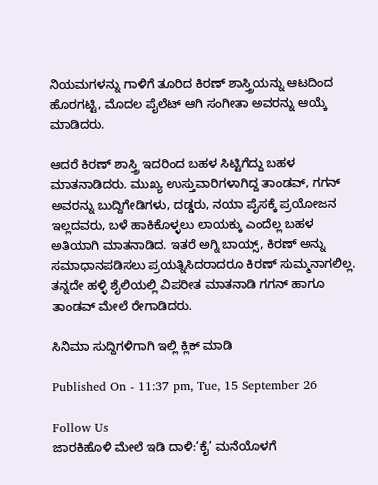ನಿಯಮಗಳನ್ನು ಗಾಳಿಗೆ ತೂರಿದ ಕಿರಣ್ ಶಾಸ್ತ್ರಿಯನ್ನು ಆಟದಿಂದ ಹೊರಗಟ್ಟಿ, ಮೊದಲ ಪೈಲೆಟ್ ಆಗಿ ಸಂಗೀತಾ ಅವರನ್ನು ಆಯ್ಕೆ ಮಾಡಿದರು.

ಆದರೆ ಕಿರಣ್ ಶಾಸ್ತ್ರಿ ಇದರಿಂದ ಬಹಳ ಸಿಟ್ಟಿಗೆದ್ದು ಬಹಳ ಮಾತನಾಡಿದರು. ಮುಖ್ಯ ಉಸ್ತುವಾರಿಗಳಾಗಿದ್ದ ತಾಂಡವ್, ಗಗನ್ ಅವರನ್ನು ಬುದ್ದಿಗೇಡಿಗಳು, ದಡ್ಡರು, ನಯಾ ಪೈಸಕ್ಕೆ ಪ್ರಯೋಜನ ಇಲ್ಲದವರು, ಬಳೆ ಹಾಕಿಕೊಳ್ಳಲು ಲಾಯಕ್ಕು ಎಂದೆಲ್ಲ ಬಹಳ ಅತಿಯಾಗಿ ಮಾತನಾಡಿದ. ಇತರೆ ಅಗ್ನಿ ಬಾಯ್ಸ್, ಕಿರಣ್ ಅನ್ನು ಸಮಾಧಾನಪಡಿಸಲು ಪ್ರಯತ್ನಿಸಿದರಾದರೂ ಕಿರಣ್ ಸುಮ್ಮನಾಗಲಿಲ್ಲ. ತನ್ನದೇ ಹಳ್ಳಿ ಶೈಲಿಯಲ್ಲಿ ವಿಪರೀತ ಮಾತನಾಡಿ ಗಗನ್ ಹಾಗೂ ತಾಂಡವ್ ಮೇಲೆ ರೇಗಾಡಿದರು.

ಸಿನಿಮಾ ಸುದ್ದಿಗಳಿಗಾಗಿ ಇಲ್ಲಿ ಕ್ಲಿಕ್ ಮಾಡಿ

Published On - 11:37 pm, Tue, 15 September 26

Follow Us
ಜಾರಕಿಹೊಳಿ ಮೇಲೆ ಇಡಿ ದಾಳಿ:‘ಕೈ’ ಮನೆಯೊಳಗೆ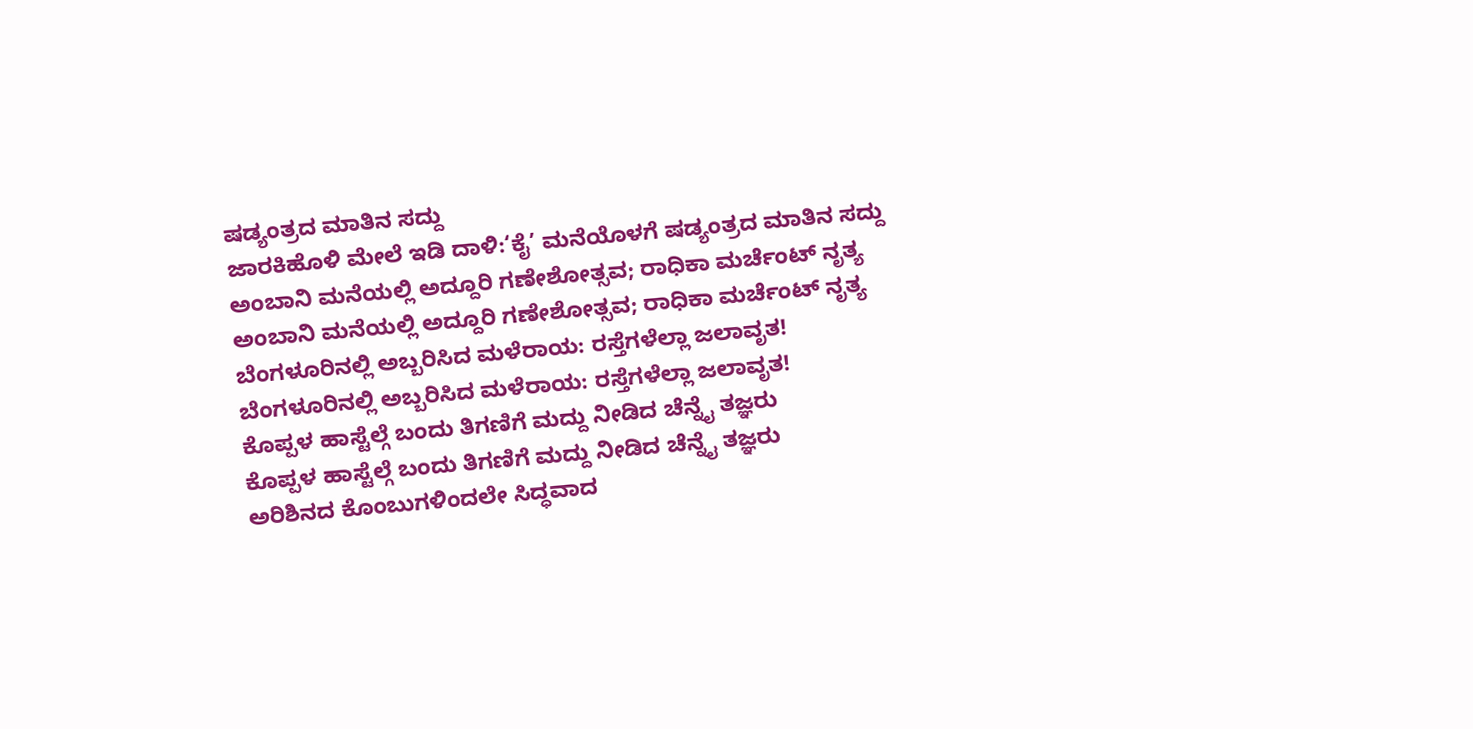ಷಡ್ಯಂತ್ರದ ಮಾತಿನ ಸದ್ದು
ಜಾರಕಿಹೊಳಿ ಮೇಲೆ ಇಡಿ ದಾಳಿ:‘ಕೈ’ ಮನೆಯೊಳಗೆ ಷಡ್ಯಂತ್ರದ ಮಾತಿನ ಸದ್ದು
ಅಂಬಾನಿ ಮನೆಯಲ್ಲಿ ಅದ್ದೂರಿ ಗಣೇಶೋತ್ಸವ; ರಾಧಿಕಾ ಮರ್ಚೆಂಟ್ ನೃತ್ಯ
ಅಂಬಾನಿ ಮನೆಯಲ್ಲಿ ಅದ್ದೂರಿ ಗಣೇಶೋತ್ಸವ; ರಾಧಿಕಾ ಮರ್ಚೆಂಟ್ ನೃತ್ಯ
ಬೆಂಗಳೂರಿನಲ್ಲಿ ಅಬ್ಬರಿಸಿದ ಮಳೆರಾಯ: ರಸ್ತೆಗಳೆಲ್ಲಾ ಜಲಾವೃತ!
ಬೆಂಗಳೂರಿನಲ್ಲಿ ಅಬ್ಬರಿಸಿದ ಮಳೆರಾಯ: ರಸ್ತೆಗಳೆಲ್ಲಾ ಜಲಾವೃತ!
ಕೊಪ್ಪಳ ಹಾಸ್ಟೆಲ್ಗೆ ಬಂದು ತಿಗಣಿಗೆ ಮದ್ದು ನೀಡಿದ ಚೆನ್ನೈ ತಜ್ಞರು
ಕೊಪ್ಪಳ ಹಾಸ್ಟೆಲ್ಗೆ ಬಂದು ತಿಗಣಿಗೆ ಮದ್ದು ನೀಡಿದ ಚೆನ್ನೈ ತಜ್ಞರು
ಅರಿಶಿನದ ಕೊಂಬುಗಳಿಂದಲೇ ಸಿದ್ಧವಾದ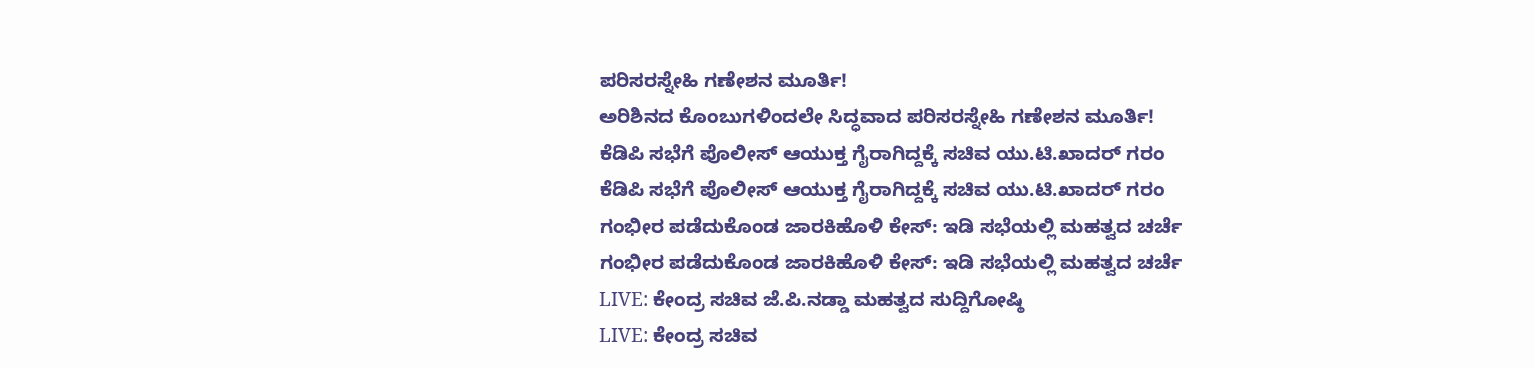ಪರಿಸರಸ್ನೇಹಿ ಗಣೇಶನ ಮೂರ್ತಿ!
ಅರಿಶಿನದ ಕೊಂಬುಗಳಿಂದಲೇ ಸಿದ್ಧವಾದ ಪರಿಸರಸ್ನೇಹಿ ಗಣೇಶನ ಮೂರ್ತಿ!
ಕೆಡಿಪಿ ಸಭೆಗೆ ಪೊಲೀಸ್ ಆಯುಕ್ತ ಗೈರಾಗಿದ್ದಕ್ಕೆ ಸಚಿವ ಯು.ಟಿ.ಖಾದರ್ ಗರಂ
ಕೆಡಿಪಿ ಸಭೆಗೆ ಪೊಲೀಸ್ ಆಯುಕ್ತ ಗೈರಾಗಿದ್ದಕ್ಕೆ ಸಚಿವ ಯು.ಟಿ.ಖಾದರ್ ಗರಂ
ಗಂಭೀರ ಪಡೆದುಕೊಂಡ ಜಾರಕಿಹೊಳಿ ಕೇಸ್: ಇಡಿ ಸಭೆಯಲ್ಲಿ ಮಹತ್ವದ ಚರ್ಚೆ
ಗಂಭೀರ ಪಡೆದುಕೊಂಡ ಜಾರಕಿಹೊಳಿ ಕೇಸ್: ಇಡಿ ಸಭೆಯಲ್ಲಿ ಮಹತ್ವದ ಚರ್ಚೆ
LIVE: ಕೇಂದ್ರ ಸಚಿವ ಜೆ.ಪಿ‌.ನಡ್ಡಾ ಮಹತ್ವದ ಸುದ್ದಿಗೋಷ್ಠಿ
LIVE: ಕೇಂದ್ರ ಸಚಿವ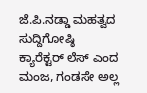ಜೆ.ಪಿ‌.ನಡ್ಡಾ ಮಹತ್ವದ ಸುದ್ದಿಗೋಷ್ಠಿ
ಕ್ಯಾರೆಕ್ಟರ್ ಲೆಸ್ ಎಂದ ಮಂಜ, ಗಂಡಸೇ ಅಲ್ಲ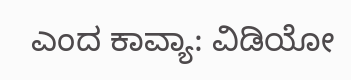ಎಂದ ಕಾವ್ಯಾ: ವಿಡಿಯೋ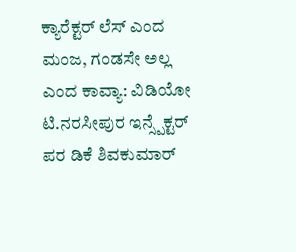ಕ್ಯಾರೆಕ್ಟರ್ ಲೆಸ್ ಎಂದ ಮಂಜ, ಗಂಡಸೇ ಅಲ್ಲ ಎಂದ ಕಾವ್ಯಾ: ವಿಡಿಯೋ
ಟಿ.ನರಸೀಪುರ ಇನ್ಸ್ಪೆಕ್ಟರ್ ಪರ ಡಿಕೆ ಶಿವಕುಮಾರ್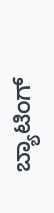ಬ್ಯಾಟಿಂಗ್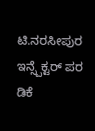ಟಿ.ನರಸೀಪುರ ಇನ್ಸ್ಪೆಕ್ಟರ್ ಪರ ಡಿಕೆ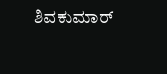ಶಿವಕುಮಾರ್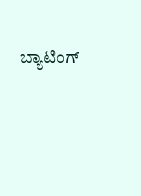ಬ್ಯಾಟಿಂಗ್